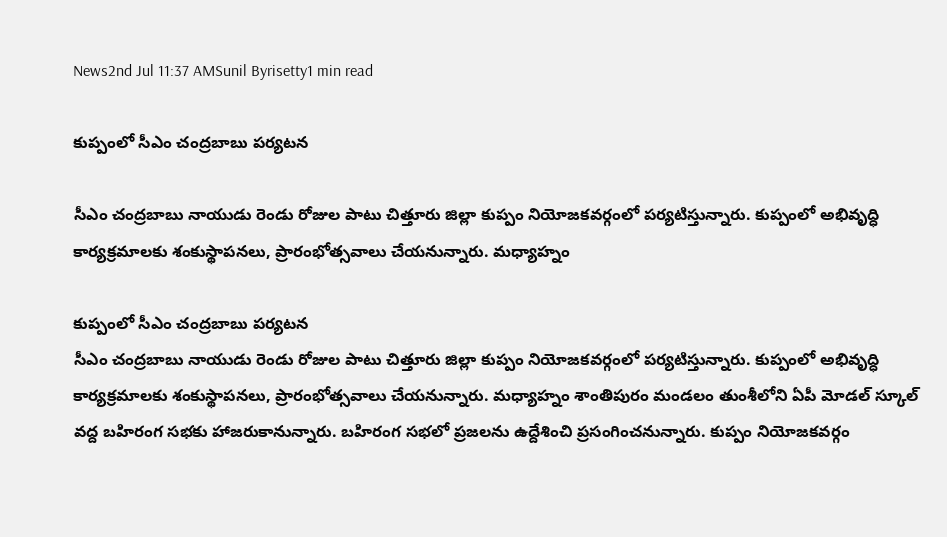News2nd Jul 11:37 AMSunil Byrisetty1 min read

కుప్పంలో సీఎం చంద్రబాబు పర్యటన

సీఎం చంద్రబాబు నాయుడు రెండు రోజుల పాటు చిత్తూరు జిల్లా కుప్పం నియోజకవర్గంలో పర్యటిస్తున్నారు. కుప్పంలో అభివృద్ధి కార్యక్రమాలకు శంకుస్థాపనలు, ప్రారంభోత్సవాలు చేయనున్నారు. మధ్యాహ్నం

కుప్పంలో సీఎం చంద్రబాబు పర్యటన
సీఎం చంద్రబాబు నాయుడు రెండు రోజుల పాటు చిత్తూరు జిల్లా కుప్పం నియోజకవర్గంలో పర్యటిస్తున్నారు. కుప్పంలో అభివృద్ధి కార్యక్రమాలకు శంకుస్థాపనలు, ప్రారంభోత్సవాలు చేయనున్నారు. మధ్యాహ్నం శాంతిపురం మండలం తుంశీలోని ఏపీ మోడల్ స్కూల్ వద్ద బహిరంగ సభకు హాజరుకానున్నారు. బహిరంగ సభలో ప్రజలను ఉద్దేశించి ప్రసంగించనున్నారు. కుప్పం నియోజకవర్గం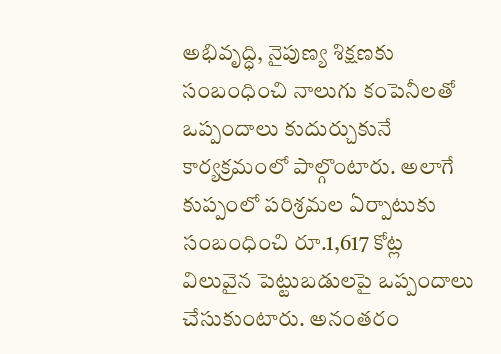అభివృద్ధి, నైపుణ్య శిక్షణకు సంబంధించి నాలుగు కంపెనీలతో ఒప్పందాలు కుదుర్చుకునే కార్యక్రమంలో పాల్గొంటారు. అలాగే కుప్పంలో పరిశ్రమల ఏర్పాటుకు సంబంధించి రూ.1,617 కోట్ల విలువైన పెట్టుబడులపై ఒప్పందాలు చేసుకుంటారు. అనంతరం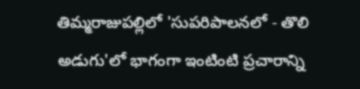తిమ్మరాజుపల్లిలో 'సుపరిపాలనలో - తొలి అడుగు'లో భాగంగా ఇంటింటి ప్రచారాన్ని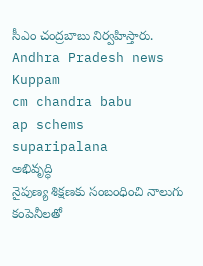సీఎం చంద్రబాబు నిర్వహిస్తారు.
Andhra Pradesh news
Kuppam
cm chandra babu
ap schems
suparipalana
అభివృద్ధి
నైపుణ్య శిక్షణకు సంబంధించి నాలుగు కంపెనీలతో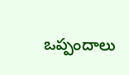ఒప్పందాలు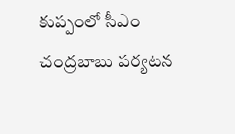కుప్పంలో సీఎం చంద్రబాబు పర్యటన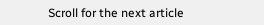Scroll for the next article